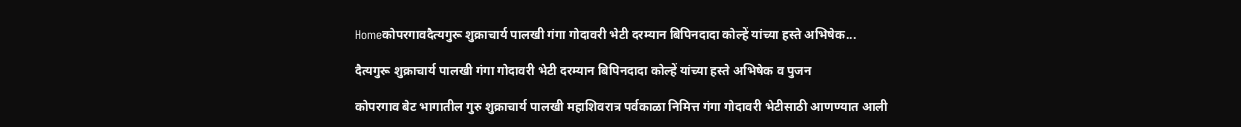Homeकोपरगावदैत्यगुरू शुक्राचार्य पालखी गंगा गोदावरी भेटी दरम्यान बिपिनदादा कोल्हें यांच्या हस्ते अभिषेक...

दैत्यगुरू शुक्राचार्य पालखी गंगा गोदावरी भेटी दरम्यान बिपिनदादा कोल्हें यांच्या हस्ते अभिषेक व पुजन

कोपरगाव बेट भागातील गुरु शुक्राचार्य पालखी महाशिवरात्र पर्वकाळा निमित्त गंगा गोदावरी भेटीसाठी आणण्यात आली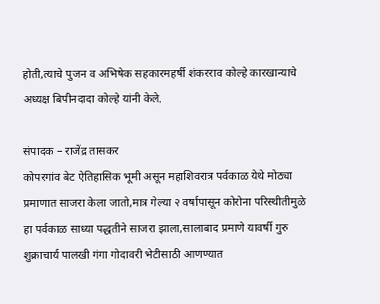होती,त्याचे पुजन व अभिषेक सहकारमहर्षी शंकरराव कोल्हे कारखान्याचे अध्यक्ष बिपीनदादा कोल्हे यांनी केले.

संपादक – राजेंद्र तासकर
कोपरगांव बेट ऐतिहासिक भूमी असून महाशिवरात्र पर्वकाळ येथे मोठ्या प्रमाणात साजरा केला जातो,मात्र गेल्या २ वर्षापासून कोरोना परिस्थीतीमुळे हा पर्वकाळ साध्या पद्धतीने साजरा झाला,सालाबाद प्रमाणे यावर्षी गुरु शुक्राचार्य पालखी गंगा गोदावरी भेटीसाठी आणण्यात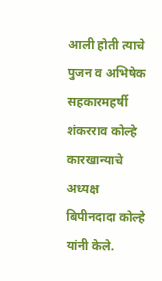आली होती त्याचे पुजन व अभिषेक सहकारमहर्षी शंकरराव कोल्हे कारखान्याचे अध्यक्ष बिपीनदादा कोल्हे यांनी केले.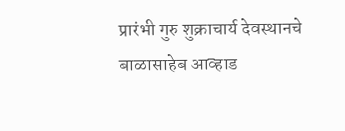प्रारंभी गुरु शुक्राचार्य देवस्थानचे बाळासाहेब आव्हाड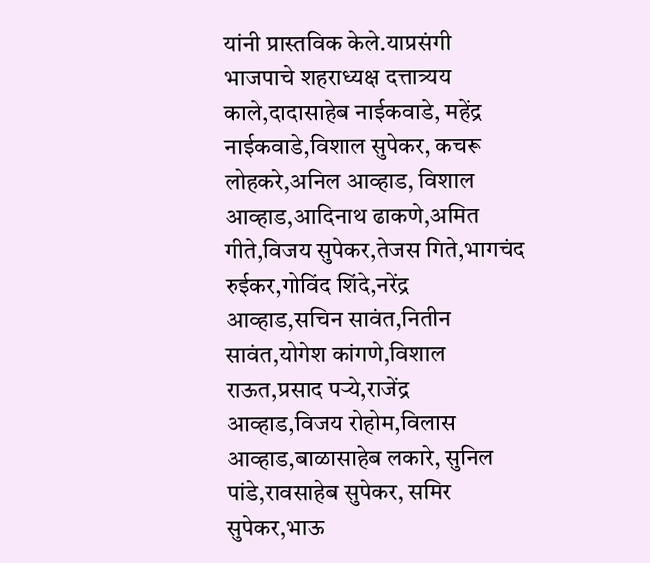यांनी प्रास्तविक केले.याप्रसंगी भाजपाचे शहराध्यक्ष दत्तात्र्यय काले,दादासाहेब नाईकवाडे, महेंद्र नाईकवाडे,विशाल सुपेकर, कचरू लोहकरे,अनिल आव्हाड, विशाल आव्हाड,आदिनाथ ढाकणे,अमित गीते,विजय सुपेकर,तेजस गिते,भागचंद रुईकर,गोविंद शिंदे,नरेंद्र आव्हाड,सचिन सावंत,नितीन सावंत,योगेश कांगणे,विशाल राऊत,प्रसाद पऱ्ये,राजेंद्र आव्हाड,विजय रोहोम,विलास आव्हाड,बाळासाहेब लकारे, सुनिल पांडे,रावसाहेब सुपेकर, समिर सुपेकर,भाऊ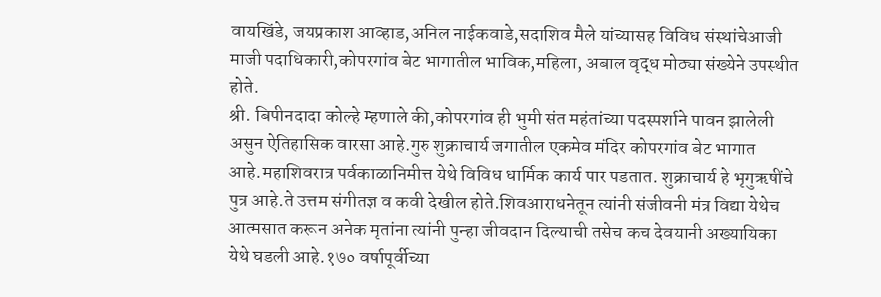वायखिंडे, जयप्रकाश आव्हाड,अनिल नाईकवाडे,सदाशिव मैले यांच्यासह विविध संस्थांचेआजी माजी पदाधिकारी,कोपरगांव बेट भागातील भाविक,महिला, अबाल वृद्ध मोठ्या संख्येने उपस्थीत होते.
श्री. बिपीनदादा कोल्हे म्हणाले की,कोपरगांव ही भुमी संत महंतांच्या पदस्पर्शाने पावन झालेली असुन ऐतिहासिक वारसा आहे.गुरु शुक्राचार्य जगातील एकमेव मंदिर कोपरगांव बेट भागात आहे.महाशिवरात्र पर्वकाळानिमीत्त येथे विविध धार्मिक कार्य पार पडतात. शुक्राचार्य हे भृगुऋषींचे पुत्र आहे.ते उत्तम संगीतज्ञ व कवी देखील होते.शिवआराधनेतून त्यांनी संजीवनी मंत्र विद्या येथेच आत्मसात करून अनेक मृतांना त्यांनी पुन्हा जीवदान दिल्याची तसेच कच देवयानी अख्यायिका येथे घडली आहे.१७० वर्षापूर्वीच्या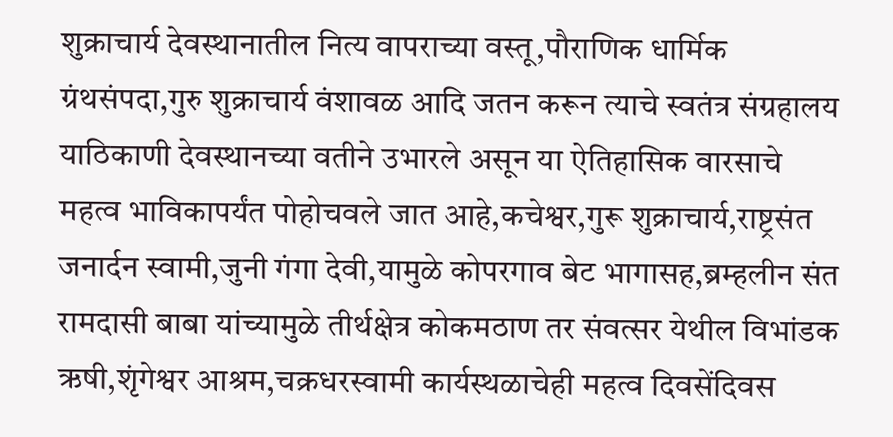शुक्राचार्य देवस्थानातील नित्य वापराच्या वस्तू,पौराणिक धार्मिक ग्रंथसंपदा,गुरु शुक्राचार्य वंशावळ आदि जतन करून त्याचे स्वतंत्र संग्रहालय याठिकाणी देवस्थानच्या वतीने उभारले असून या ऐतिहासिक वारसाचे महत्व भाविकापर्यंत पोहोचवले जात आहे,कचेश्वर,गुरू शुक्राचार्य,राष्ट्रसंत जनार्दन स्वामी,जुनी गंगा देवी,यामुळे कोपरगाव बेट भागासह,ब्रम्हलीन संत रामदासी बाबा यांच्यामुळे तीर्थक्षेत्र कोकमठाण तर संवत्सर येथील विभांडक ऋषी,शृंगेश्वर आश्रम,चक्रधरस्वामी कार्यस्थळाचेही महत्व दिवसेंदिवस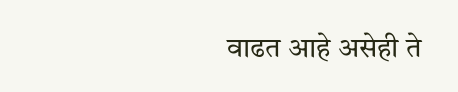वाढत आहे असेही ते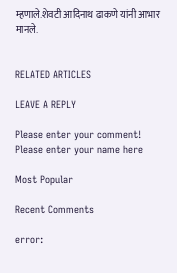म्हणाले.शेवटी आदिनाथ ढाकणे यांनी आभार मानले.


RELATED ARTICLES

LEAVE A REPLY

Please enter your comment!
Please enter your name here

Most Popular

Recent Comments

error: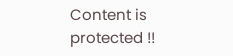Content is protected !!